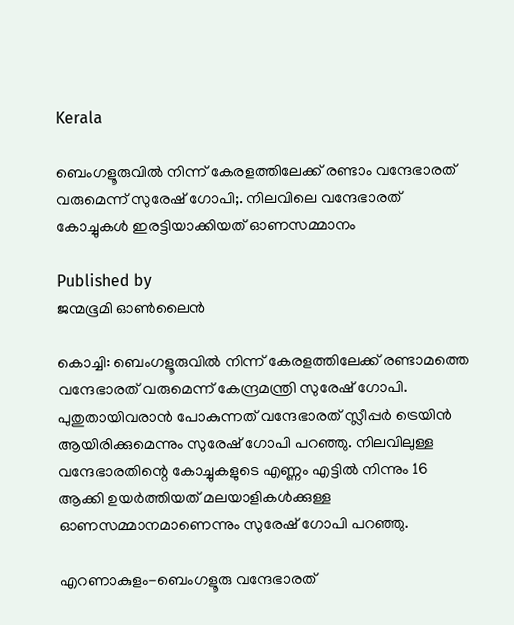Kerala

ബെംഗളൂരുവില്‍ നിന്ന് കേരളത്തിലേക്ക് രണ്ടാം വന്ദേഭാരത് വരുമെന്ന് സുരേഷ് ഗോപി;. നിലവിലെ വന്ദേഭാരത് കോച്ചുകള്‍ ഇരട്ടിയാക്കിയത് ഓണസമ്മാനം

Published by
ജന്മഭൂമി ഓണ്‍ലൈന്‍

കൊച്ചി: ബെംഗളൂരുവില്‍ നിന്ന് കേരളത്തിലേക്ക് രണ്ടാമത്തെ വന്ദേഭാരത് വരുമെന്ന് കേന്ദ്രമന്ത്രി സുരേഷ് ഗോപി. പുതുതായിവരാന്‍ പോകുന്നത് വന്ദേഭാരത് സ്ലീപ്പര്‍ ട്രെയിന്‍ ആയിരിക്കുമെന്നും സുരേഷ് ഗോപി പറഞ്ഞു. നിലവിലുള്ള വന്ദേഭാരതിന്റെ കോച്ചുകളുടെ എണ്ണം എട്ടില്‍ നിന്നും 16 ആക്കി ഉയര്‍ത്തിയത് മലയാളികള്‍ക്കുള്ള ഓണസമ്മാനമാണെന്നും സുരേഷ് ഗോപി പറഞ്ഞു.

എറണാകുളം-ബെംഗളൂരു വന്ദേഭാരത്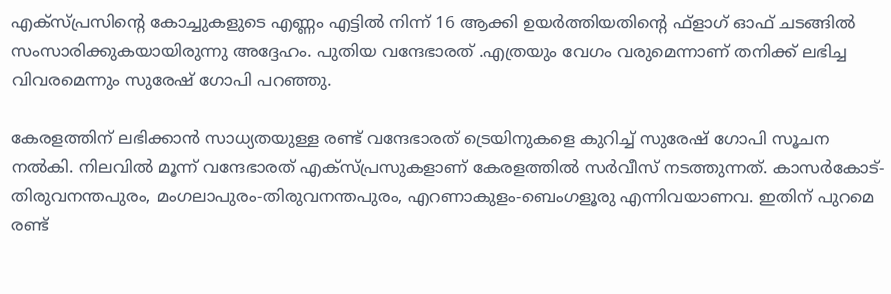എക്‌സ്പ്രസിന്റെ കോച്ചുകളുടെ എണ്ണം എട്ടില്‍ നിന്ന് 16 ആക്കി ഉയര്‍ത്തിയതിന്റെ ഫ്‌ളാഗ് ഓഫ് ചടങ്ങില്‍ സംസാരിക്കുകയായിരുന്നു അദ്ദേഹം. പുതിയ വന്ദേഭാരത് .എത്രയും വേഗം വരുമെന്നാണ് തനിക്ക് ലഭിച്ച വിവരമെന്നും സുരേഷ് ഗോപി പറഞ്ഞു.

കേരളത്തിന് ലഭിക്കാന്‍ സാധ്യതയുള്ള രണ്ട് വന്ദേഭാരത് ട്രെയിനുകളെ കുറിച്ച്‌ സുരേഷ് ഗോപി സൂചന നല്‍കി. നിലവില്‍ മൂന്ന് വന്ദേഭാരത് എക്‌സ്പ്രസുകളാണ് കേരളത്തില്‍ സര്‍വീസ് നടത്തുന്നത്. കാസര്‍കോട്-തിരുവനന്തപുരം, മംഗലാപുരം-തിരുവനന്തപുരം, എറണാകുളം-ബെംഗളൂരു എന്നിവയാണവ. ഇതിന് പുറമെ രണ്ട്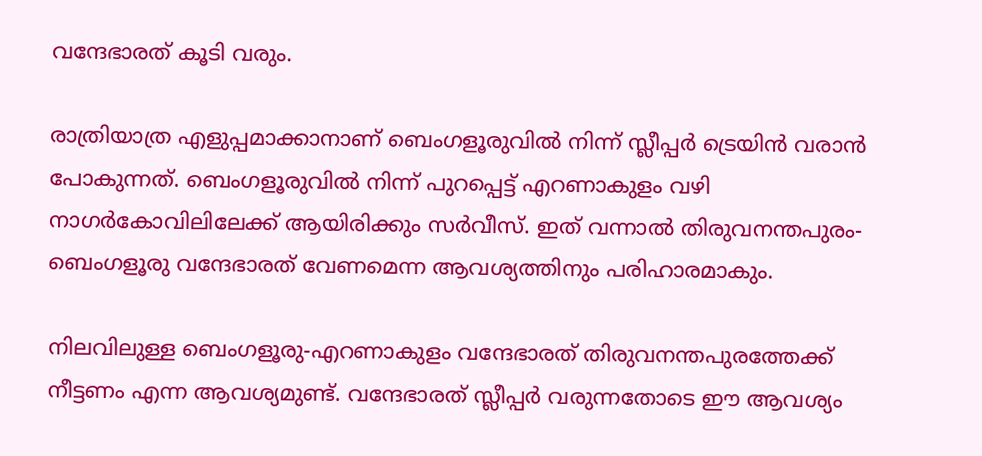വന്ദേഭാരത് കൂടി വരും.

രാത്രിയാത്ര എളുപ്പമാക്കാനാണ് ബെംഗളൂരുവില്‍ നിന്ന് സ്ലീപ്പര്‍ ട്രെയിന്‍ വരാന്‍ പോകുന്നത്. ബെംഗളൂരുവില്‍ നിന്ന് പുറപ്പെട്ട് എറണാകുളം വഴി നാഗര്‍കോവിലിലേക്ക് ആയിരിക്കും സര്‍വീസ്. ഇത് വന്നാല്‍ തിരുവനന്തപുരം-ബെംഗളൂരു വന്ദേഭാരത് വേണമെന്ന ആവശ്യത്തിനും പരിഹാരമാകും.

നിലവിലുള്ള ബെംഗളൂരു-എറണാകുളം വന്ദേഭാരത് തിരുവനന്തപുരത്തേക്ക് നീട്ടണം എന്ന ആവശ്യമുണ്ട്. വന്ദേഭാരത് സ്ലീപ്പര്‍ വരുന്നതോടെ ഈ ആവശ്യം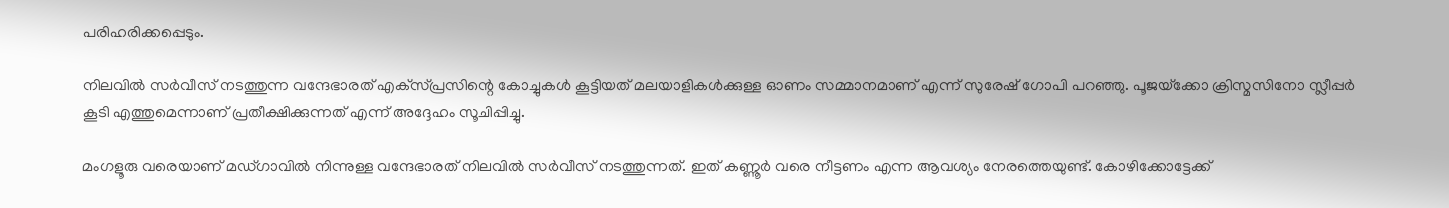പരിഹരിക്കപ്പെടും.

നിലവില്‍ സര്‍വീസ് നടത്തുന്ന വന്ദേഭാരത് എക്‌സ്പ്രസിന്റെ കോച്ചുകള്‍ കൂട്ടിയത് മലയാളികള്‍ക്കുള്ള ഓണം സമ്മാനമാണ് എന്ന് സുരേഷ് ഗോപി പറഞ്ഞു. പൂജയ്‌ക്കോ ക്രിസ്മസിനോ സ്ലീപ്പര്‍ കൂടി എത്തുമെന്നാണ് പ്രതീക്ഷിക്കുന്നത് എന്ന് അദ്ദേഹം സൂചിപ്പിച്ചു.

മംഗളൂരു വരെയാണ് മഡ്ഗാവില്‍ നിന്നുള്ള വന്ദേഭാരത് നിലവില്‍ സര്‍വീസ് നടത്തുന്നത്. ഇത് കണ്ണൂര്‍ വരെ നീട്ടണം എന്ന ആവശ്യം നേരത്തെയുണ്ട്. കോഴിക്കോട്ടേക്ക്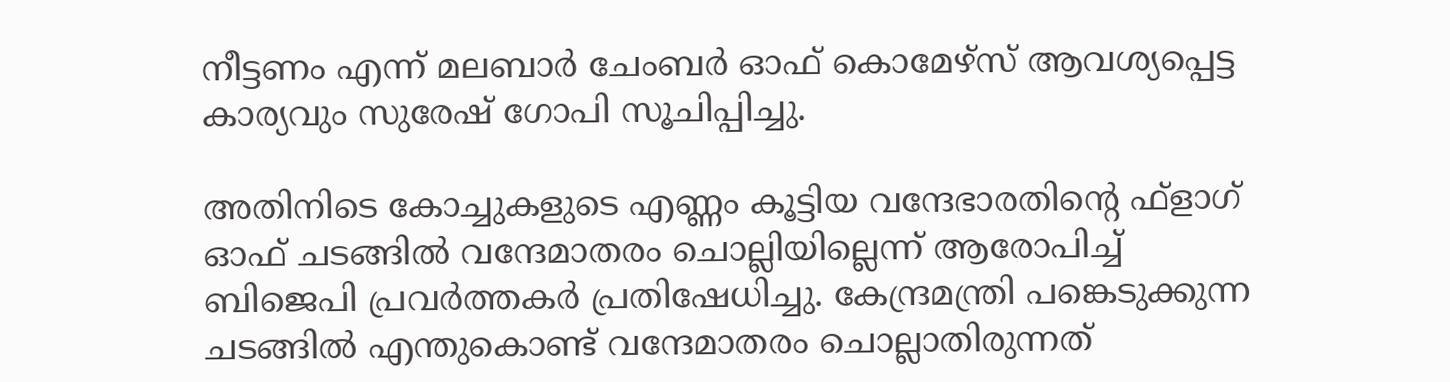നീട്ടണം എന്ന് മലബാര്‍ ചേംബര്‍ ഓഫ് കൊമേഴ്‌സ് ആവശ്യപ്പെട്ട കാര്യവും സുരേഷ് ഗോപി സൂചിപ്പിച്ചു.

അതിനിടെ കോച്ചുകളുടെ എണ്ണം കൂട്ടിയ വന്ദേഭാരതിന്റെ ഫ്‌ളാഗ് ഓഫ് ചടങ്ങില്‍ വന്ദേമാതരം ചൊല്ലിയില്ലെന്ന് ആരോപിച്ച്‌ ബിജെപി പ്രവര്‍ത്തകര്‍ പ്രതിഷേധിച്ചു. കേന്ദ്രമന്ത്രി പങ്കെടുക്കുന്ന ചടങ്ങില്‍ എന്തുകൊണ്ട് വന്ദേമാതരം ചൊല്ലാതിരുന്നത്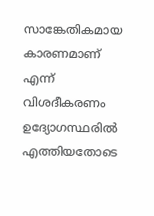സാങ്കേതികമായ കാരണമാണ് എന്ന് വിശദീകരണം ഉദ്യോഗസ്ഥരില്‍ എത്തിയതോടെ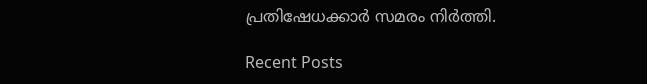പ്രതിഷേധക്കാര്‍ സമരം നിര്‍ത്തി.

Recent Posts